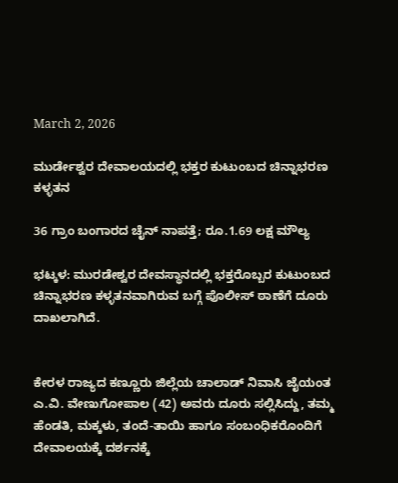March 2, 2026

ಮುರ್ಡೇಶ್ವರ ದೇವಾಲಯದಲ್ಲಿ ಭಕ್ತರ ಕುಟುಂಬದ ಚಿನ್ನಾಭರಣ ಕಳ್ಳತನ

36 ಗ್ರಾಂ ಬಂಗಾರದ ಚೈನ್ ನಾಪತ್ತೆ; ರೂ.1.69 ಲಕ್ಷ ಮೌಲ್ಯ

ಭಟ್ಕಳ: ಮುರಡೇಶ್ವರ ದೇವಸ್ಥಾನದಲ್ಲಿ ಭಕ್ತರೊಬ್ಬರ ಕುಟುಂಬದ ಚಿನ್ನಾಭರಣ ಕಳ್ಳತನವಾಗಿರುವ ಬಗ್ಗೆ ಪೊಲೀಸ್ ಠಾಣೆಗೆ ದೂರು ದಾಖಲಾಗಿದೆ.


ಕೇರಳ ರಾಜ್ಯದ ಕಣ್ಣೂರು ಜಿಲ್ಲೆಯ ಚಾಲಾಡ್ ನಿವಾಸಿ ಜೈಯಂತ ಎ.ವಿ. ವೇಣುಗೋಪಾಲ (42) ಅವರು ದೂರು ಸಲ್ಲಿಸಿದ್ದು, ತಮ್ಮ ಹೆಂಡತಿ, ಮಕ್ಕಳು, ತಂದೆ-ತಾಯಿ ಹಾಗೂ ಸಂಬಂಧಿಕರೊಂದಿಗೆ ದೇವಾಲಯಕ್ಕೆ ದರ್ಶನಕ್ಕೆ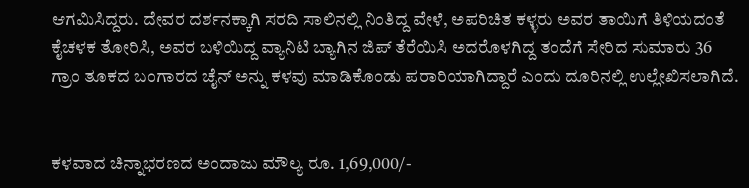ಆಗಮಿಸಿದ್ದರು. ದೇವರ ದರ್ಶನಕ್ಕಾಗಿ ಸರದಿ ಸಾಲಿನಲ್ಲಿ ನಿಂತಿದ್ದ ವೇಳೆ, ಅಪರಿಚಿತ ಕಳ್ಳರು ಅವರ ತಾಯಿಗೆ ತಿಳಿಯದಂತೆ ಕೈಚಳಕ ತೋರಿಸಿ, ಅವರ ಬಳಿಯಿದ್ದ ವ್ಯಾನಿಟಿ ಬ್ಯಾಗಿನ ಜಿಪ್ ತೆರೆಯಿಸಿ ಅದರೊಳಗಿದ್ದ ತಂದೆಗೆ ಸೇರಿದ ಸುಮಾರು 36 ಗ್ರಾಂ ತೂಕದ ಬಂಗಾರದ ಚೈನ್ ಅನ್ನು ಕಳವು ಮಾಡಿಕೊಂಡು ಪರಾರಿಯಾಗಿದ್ದಾರೆ ಎಂದು ದೂರಿನಲ್ಲಿ ಉಲ್ಲೇಖಿಸಲಾಗಿದೆ.


ಕಳವಾದ ಚಿನ್ನಾಭರಣದ ಅಂದಾಜು ಮೌಲ್ಯ ರೂ. 1,69,000/-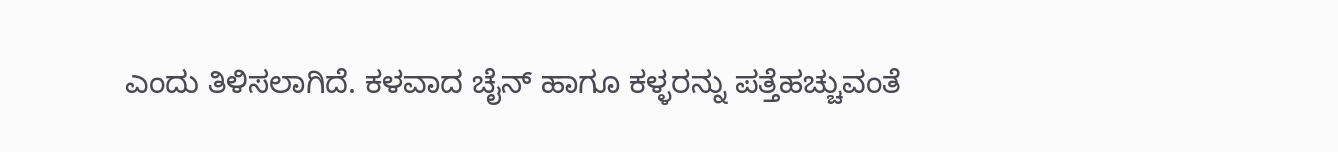ಎಂದು ತಿಳಿಸಲಾಗಿದೆ. ಕಳವಾದ ಚೈನ್ ಹಾಗೂ ಕಳ್ಳರನ್ನು ಪತ್ತೆಹಚ್ಚುವಂತೆ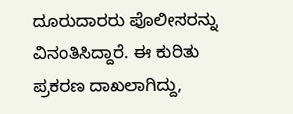ದೂರುದಾರರು ಪೊಲೀಸರನ್ನು ವಿನಂತಿಸಿದ್ದಾರೆ. ಈ ಕುರಿತು ಪ್ರಕರಣ ದಾಖಲಾಗಿದ್ದು,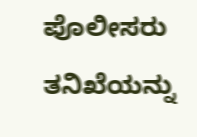ಪೊಲೀಸರು ತನಿಖೆಯನ್ನು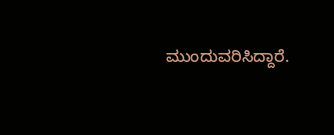ಮುಂದುವರಿಸಿದ್ದಾರೆ.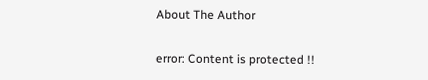About The Author

error: Content is protected !!